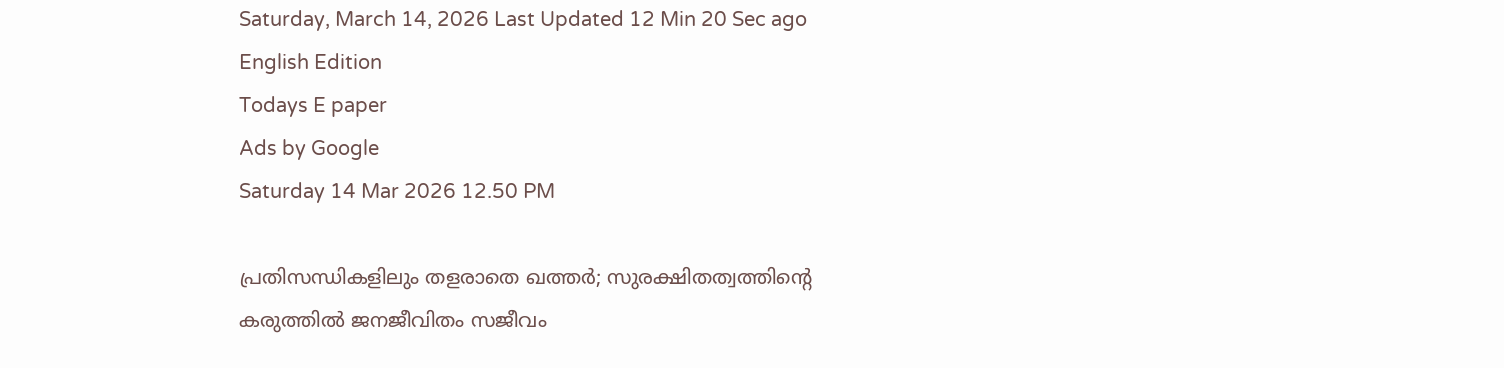Saturday, March 14, 2026 Last Updated 12 Min 20 Sec ago English Edition
Todays E paper
Ads by Google
Saturday 14 Mar 2026 12.50 PM

പ്രതിസന്ധികളിലും തളരാതെ ഖത്തർ; സുരക്ഷിതത്വത്തിന്റെ കരുത്തിൽ ജനജീവിതം സജീവം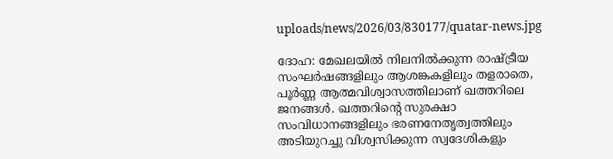uploads/news/2026/03/830177/quatar-news.jpg

ദോഹ: മേഖലയിൽ നിലനിൽക്കുന്ന രാഷ്ട്രീയ സംഘർഷങ്ങളിലും ആശങ്കകളിലും തളരാതെ, പൂർണ്ണ ആത്മവിശ്വാസത്തിലാണ് ഖത്തറിലെ ജനങ്ങൾ. ഖത്തറിന്റെ സുരക്ഷാ സംവിധാനങ്ങളിലും ഭരണനേതൃത്വത്തിലും അടിയുറച്ചു വിശ്വസിക്കുന്ന സ്വദേശികളും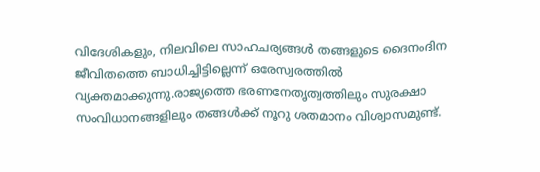വിദേശികളും, നിലവിലെ സാഹചര്യങ്ങൾ തങ്ങളുടെ ദൈനംദിന ജീവിതത്തെ ബാധിച്ചിട്ടില്ലെന്ന് ഒരേസ്വരത്തിൽ വ്യക്തമാക്കുന്നു.രാജ്യത്തെ ഭരണനേതൃത്വത്തിലും സുരക്ഷാ സംവിധാനങ്ങളിലും തങ്ങൾക്ക് നൂറു ശതമാനം വിശ്വാസമുണ്ട്.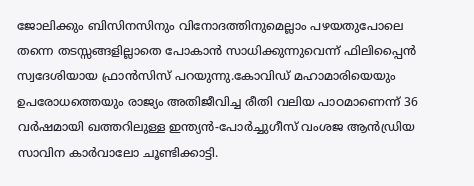ജോലിക്കും ബിസിനസിനും വിനോദത്തിനുമെല്ലാം പഴയതുപോലെ തന്നെ തടസ്സങ്ങളില്ലാതെ പോകാൻ സാധിക്കുന്നുവെന്ന് ഫിലിപ്പൈൻ സ്വദേശിയായ ഫ്രാൻസിസ് പറയുന്നു.കോവിഡ് മഹാമാരിയെയും ഉപരോധത്തെയും രാജ്യം അതിജീവിച്ച രീതി വലിയ പാഠമാണെന്ന് 36 വർഷമായി ഖത്തറിലുള്ള ഇന്ത്യൻ-പോർച്ചുഗീസ് വംശജ ആൻഡ്രിയ സാവിന കാർവാലോ ചൂണ്ടിക്കാട്ടി.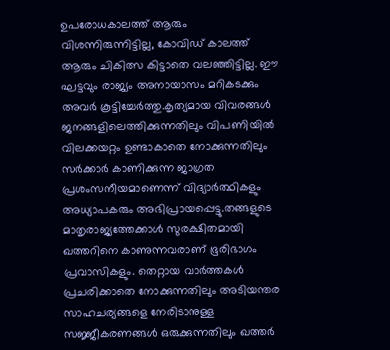ഉപരോധകാലത്ത് ആരും വിശന്നിരുന്നിട്ടില്ല, കോവിഡ് കാലത്ത് ആരും ചികിത്സ കിട്ടാതെ വലഞ്ഞിട്ടില്ല. ഈ ഘട്ടവും രാജ്യം അനായാസം മറികടക്കും അവർ കൂട്ടിച്ചേർത്തു.കൃത്യമായ വിവരങ്ങൾ ജനങ്ങളിലെത്തിക്കുന്നതിലും വിപണിയിൽ വിലക്കയറ്റം ഉണ്ടാകാതെ നോക്കുന്നതിലും സർക്കാർ കാണിക്കുന്ന ജാഗ്രത പ്രശംസനീയമാണെന്ന് വിദ്യാർത്ഥികളും അധ്യാപകരും അഭിപ്രായപ്പെട്ടു.തങ്ങളുടെ മാതൃരാജ്യത്തേക്കാൾ സുരക്ഷിതമായി ഖത്തറിനെ കാണുന്നവരാണ് ഭൂരിഭാഗം പ്രവാസികളും. തെറ്റായ വാർത്തകൾ പ്രചരിക്കാതെ നോക്കുന്നതിലും അടിയന്തര സാഹചര്യങ്ങളെ നേരിടാനുള്ള സജ്ജീകരണങ്ങൾ ഒരുക്കുന്നതിലും ഖത്തർ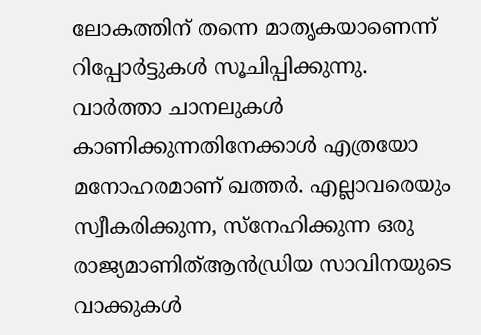ലോകത്തിന് തന്നെ മാതൃകയാണെന്ന് റിപ്പോർട്ടുകൾ സൂചിപ്പിക്കുന്നു.
വാർത്താ ചാനലുകൾ കാണിക്കുന്നതിനേക്കാൾ എത്രയോ മനോഹരമാണ് ഖത്തർ. എല്ലാവരെയും സ്വീകരിക്കുന്ന, സ്നേഹിക്കുന്ന ഒരു രാജ്യമാണിത്ആൻഡ്രിയ സാവിനയുടെ വാക്കുകൾ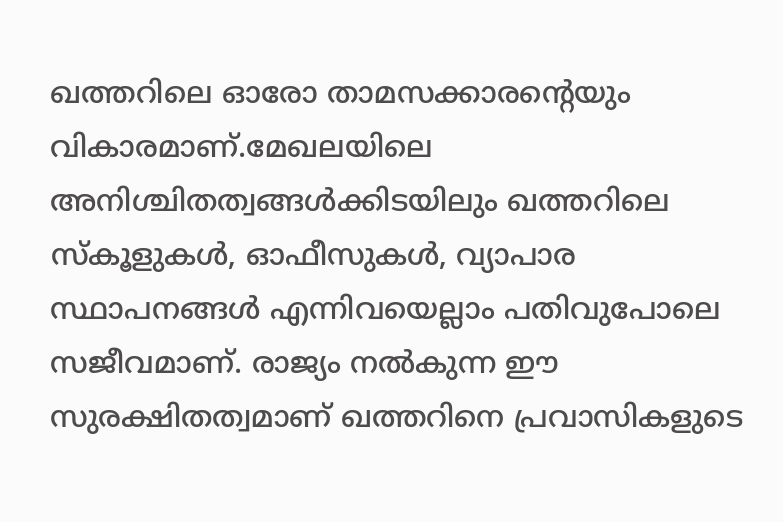ഖത്തറിലെ ഓരോ താമസക്കാരന്റെയും വികാരമാണ്.മേഖലയിലെ അനിശ്ചിതത്വങ്ങൾക്കിടയിലും ഖത്തറിലെ സ്കൂളുകൾ, ഓഫീസുകൾ, വ്യാപാര സ്ഥാപനങ്ങൾ എന്നിവയെല്ലാം പതിവുപോലെ സജീവമാണ്. രാജ്യം നൽകുന്ന ഈ സുരക്ഷിതത്വമാണ് ഖത്തറിനെ പ്രവാസികളുടെ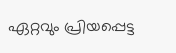ഏറ്റവും പ്രിയപ്പെട്ട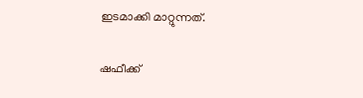ഇടമാക്കി മാറ്റുന്നത്.

ഷഫീക്ക്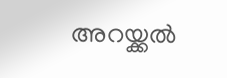അറയ്ക്കൽ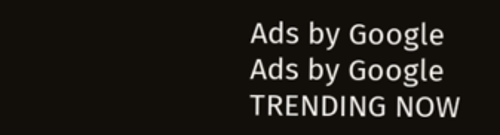Ads by Google
Ads by Google
TRENDING NOW